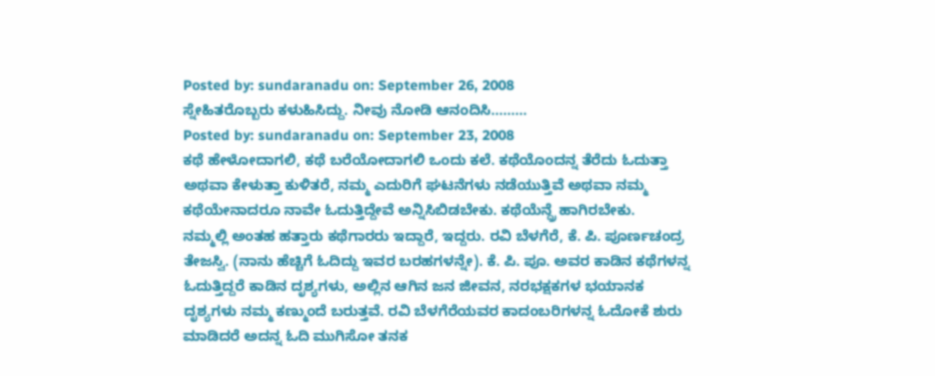Posted by: sundaranadu on: September 26, 2008
ಸ್ನೇಹಿತರೊಬ್ಬರು ಕಳುಹಿಸಿದ್ದು. ನೀವು ನೋಡಿ ಆನಂದಿಸಿ………
Posted by: sundaranadu on: September 23, 2008
ಕಥೆ ಹೇಳೋದಾಗಲಿ, ಕಥೆ ಬರೆಯೋದಾಗಲಿ ಒಂದು ಕಲೆ. ಕಥೆಯೊಂದನ್ನ ತೆರೆದು ಓದುತ್ತಾ
ಅಥವಾ ಕೇಳುತ್ತಾ ಕುಳಿತರೆ, ನಮ್ಮ ಎದುರಿಗೆ ಘಟನೆಗಳು ನಡೆಯುತ್ತಿವೆ ಅಥವಾ ನಮ್ಮ
ಕಥೆಯೇನಾದರೂ ನಾವೇ ಓದುತ್ತಿದ್ದೇವೆ ಅನ್ನಿಸಿಬಿಡಬೇಕು. ಕಥೆಯೆನ್ದ್ರೆ ಹಾಗಿರಬೇಕು.
ನಮ್ಮಲ್ಲಿ ಅಂತಹ ಹತ್ತಾರು ಕಥೆಗಾರರು ಇದ್ದಾರೆ, ಇದ್ದರು. ರವಿ ಬೆಳಗೆರೆ, ಕೆ. ಪಿ. ಪೂರ್ಣಚಂದ್ರ
ತೇಜಸ್ವಿ. (ನಾನು ಹೆಚ್ಚಿಗೆ ಓದಿದ್ದು ಇವರ ಬರಹಗಳನ್ನೇ). ಕೆ. ಪಿ. ಪೂ. ಅವರ ಕಾಡಿನ ಕಥೆಗಳನ್ನ
ಓದುತ್ತಿದ್ದರೆ ಕಾಡಿನ ದೃಶ್ಯಗಳು, ಅಲ್ಲಿನ ಆಗಿನ ಜನ ಜೀವನ, ನರಭಕ್ಷಕಗಳ ಭಯಾನಕ
ದೃಶ್ಯಗಳು ನಮ್ಮ ಕಣ್ಮುಂದೆ ಬರುತ್ತವೆ. ರವಿ ಬೆಳಗೆರೆಯವರ ಕಾದಂಬರಿಗಳನ್ನ ಓದೋಕೆ ಶುರು
ಮಾಡಿದರೆ ಅದನ್ನ ಓದಿ ಮುಗಿಸೋ ತನಕ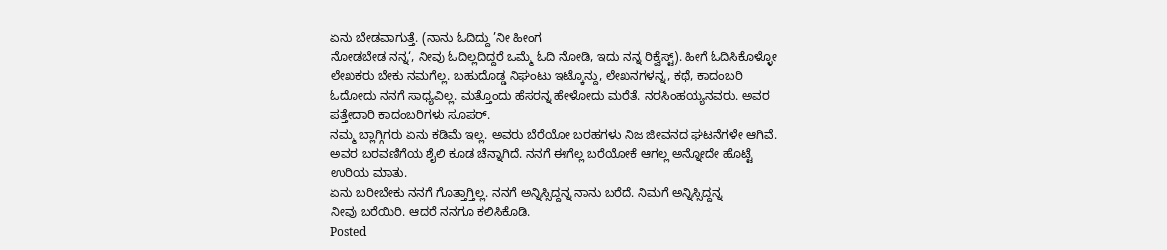ಏನು ಬೇಡವಾಗುತ್ತೆ. (ನಾನು ಓದಿದ್ದು ’ನೀ ಹೀಂಗ
ನೋಡಬೇಡ ನನ್ನ‘, ನೀವು ಓದಿಲ್ಲದಿದ್ದರೆ ಒಮ್ಮೆ ಓದಿ ನೋಡಿ, ಇದು ನನ್ನ ರಿಕ್ವೆಸ್ಟ್). ಹೀಗೆ ಓದಿಸಿಕೊಳ್ಳೋ
ಲೇಖಕರು ಬೇಕು ನಮಗೆಲ್ಲ. ಬಹುದೊಡ್ಡ ನಿಘಂಟು ಇಟ್ಕೊನ್ದು, ಲೇಖನಗಳನ್ನ, ಕಥೆ, ಕಾದಂಬರಿ
ಓದೋದು ನನಗೆ ಸಾಧ್ಯವಿಲ್ಲ. ಮತ್ತೊಂದು ಹೆಸರನ್ನ ಹೇಳೋದು ಮರೆತೆ. ನರಸಿಂಹಯ್ಯನವರು. ಅವರ
ಪತ್ತೇದಾರಿ ಕಾದಂಬರಿಗಳು ಸೂಪರ್.
ನಮ್ಮ ಬ್ಲಾಗ್ಗಿಗರು ಏನು ಕಡಿಮೆ ಇಲ್ಲ. ಅವರು ಬೆರೆಯೋ ಬರಹಗಳು ನಿಜ ಜೀವನದ ಘಟನೆಗಳೇ ಆಗಿವೆ.
ಅವರ ಬರವಣಿಗೆಯ ಶೈಲಿ ಕೂಡ ಚೆನ್ನಾಗಿದೆ. ನನಗೆ ಈಗೆಲ್ಲ ಬರೆಯೋಕೆ ಆಗಲ್ಲ ಅನ್ನೋದೇ ಹೊಟ್ಟೆ
ಉರಿಯ ಮಾತು.
ಏನು ಬರೀಬೇಕು ನನಗೆ ಗೊತ್ತಾಗ್ತಿಲ್ಲ. ನನಗೆ ಅನ್ನಿಸ್ಸಿದ್ದನ್ನ ನಾನು ಬರೆದೆ. ನಿಮಗೆ ಅನ್ನಿಸ್ಸಿದ್ದನ್ನ
ನೀವು ಬರೆಯಿರಿ. ಆದರೆ ನನಗೂ ಕಲಿಸಿಕೊಡಿ.
Posted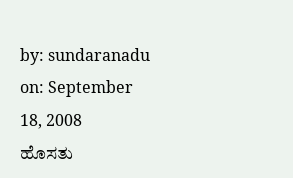by: sundaranadu on: September 18, 2008
ಹೊಸತು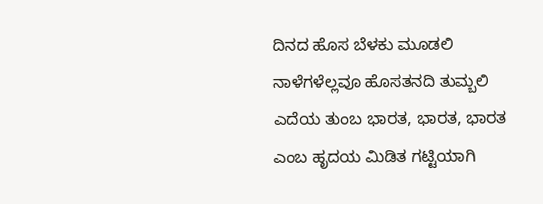ದಿನದ ಹೊಸ ಬೆಳಕು ಮೂಡಲಿ
ನಾಳೆಗಳೆಲ್ಲವೂ ಹೊಸತನದಿ ತುಮ್ಬಲಿ
ಎದೆಯ ತುಂಬ ಭಾರತ, ಭಾರತ, ಭಾರತ
ಎಂಬ ಹೃದಯ ಮಿಡಿತ ಗಟ್ಟಿಯಾಗಿ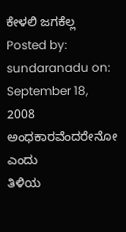ಕೇಳಲಿ ಜಗಕೆಲ್ಲ
Posted by: sundaranadu on: September 18, 2008
ಅಂಧಕಾರವೆಂದರೇನೋ ಎಂದು
ತಿಳಿಯ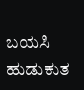ಬಯಸಿ ಹುಡುಕುತ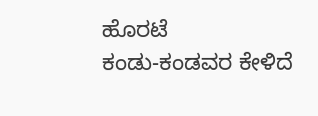ಹೊರಟೆ
ಕಂಡು-ಕಂಡವರ ಕೇಳಿದೆ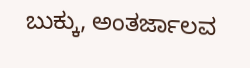ಬುಕ್ಕು, ಅಂತರ್ಜಾಲವ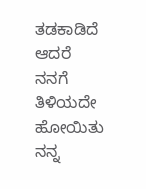ತಡಕಾಡಿದೆ
ಆದರೆ ನನಗೆ ತಿಳಿಯದೇ ಹೋಯಿತು
ನನ್ನ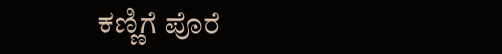ಕಣ್ಣಿಗೆ ಪೊರೆ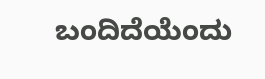ಬಂದಿದೆಯೆಂದು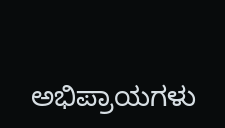ಅಭಿಪ್ರಾಯಗಳು